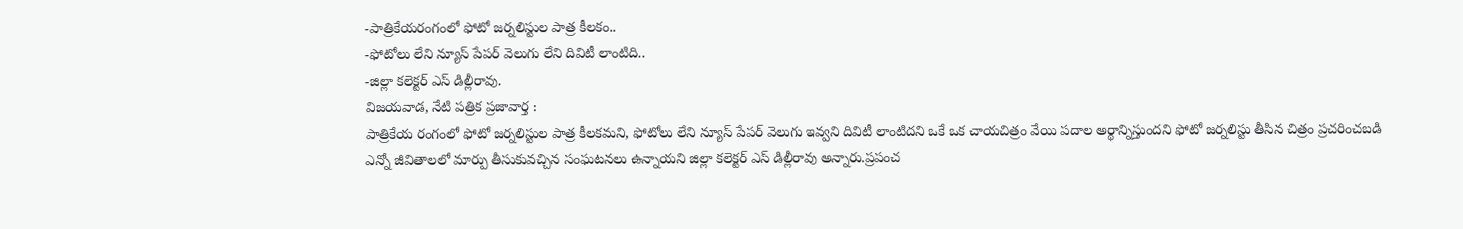-పాత్రికేయరంగంలో ఫోటో జర్నలిస్టుల పాత్ర కీలకం..
-ఫోటోలు లేని న్యూస్ పేపర్ వెలుగు లేని దివిటీ లాంటిది..
-జిల్లా కలెక్టర్ ఎస్ డిల్లీరావు.
విజయవాడ, నేటి పత్రిక ప్రజావార్త :
పాత్రికేయ రంగంలో ఫోటో జర్నలిస్టుల పాత్ర కీలకమని, ఫోటోలు లేని న్యూస్ పేపర్ వెలుగు ఇవ్వని దివిటీ లాంటిదని ఒకే ఒక చాయచిత్రం వేయి పదాల అర్థాన్నిస్తుందని ఫోటో జర్నలిస్టు తీసిన చిత్రం ప్రచరించబడి ఎన్నో జీవితాలలో మార్పు తీసుకువచ్చిన సంఘటనలు ఉన్నాయని జిల్లా కలెక్టర్ ఎస్ డిల్లీరావు అన్నారు.ప్రపంచ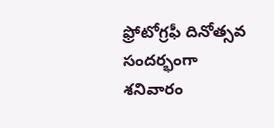ఫ్రోటోగ్రఫీ దినోత్సవ సందర్భంగా శనివారం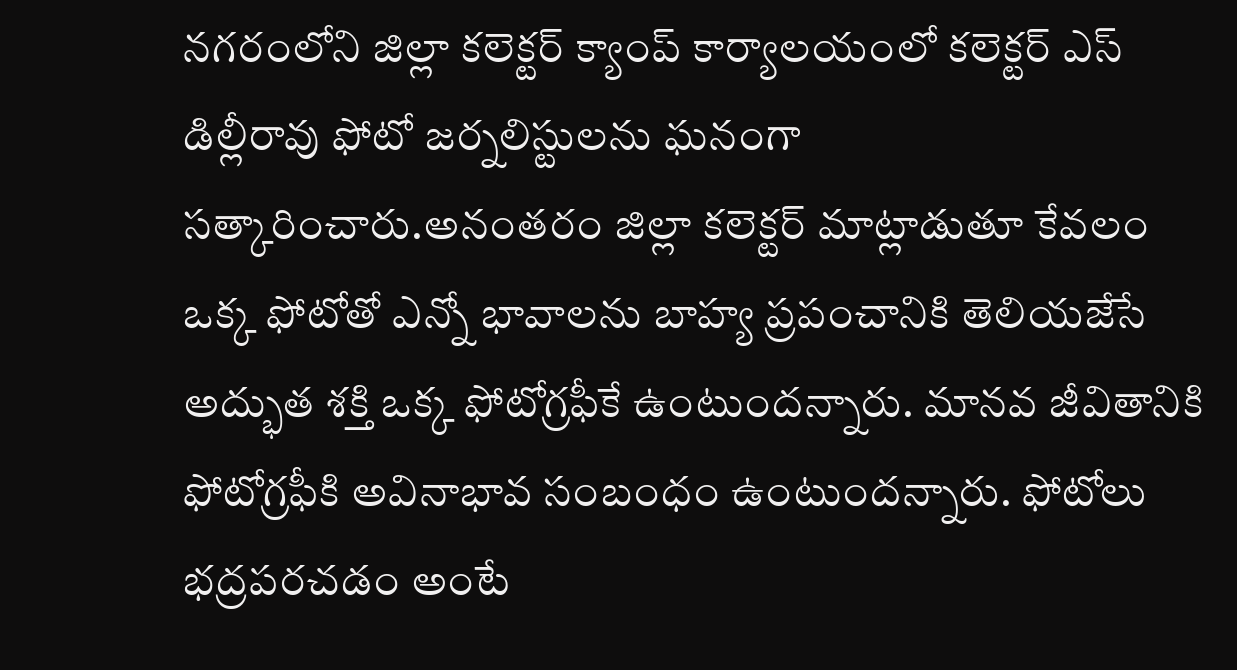నగరంలోని జిల్లా కలెక్టర్ క్యాంప్ కార్యాలయంలో కలెక్టర్ ఎస్ డిల్లీరావు ఫోటో జర్నలిస్టులను ఘనంగా సత్కారించారు.అనంతరం జిల్లా కలెక్టర్ మాట్లాడుతూ కేవలం ఒక్క ఫోటోతో ఎన్నో భావాలను బాహ్య ప్రపంచానికి తెలియజేసే అద్భుత శక్తి ఒక్క ఫోటోగ్రఫీకే ఉంటుందన్నారు. మానవ జీవితానికి ఫోటోగ్రఫీకి అవినాభావ సంబంధం ఉంటుందన్నారు. ఫోటోలు భద్రపరచడం అంటే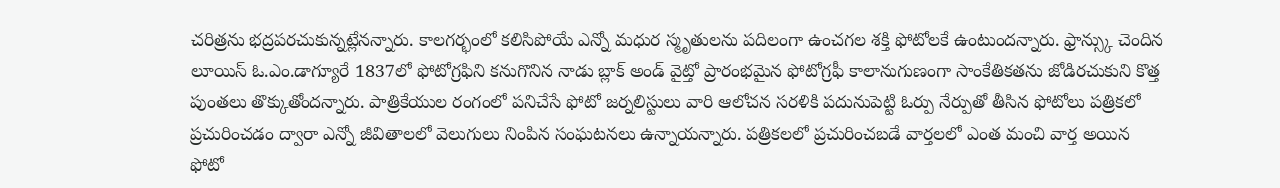చరిత్రను భద్రపరచుకున్నట్లేనన్నారు. కాలగర్భంలో కలిసిపోయే ఎన్నో మధుర స్మృతులను పదిలంగా ఉంచగల శక్తి ఫోటోలకే ఉంటుందన్నారు. ఫ్రాన్స్కు చెందిన లూయిస్ ఓ.ఎం.డాగ్యూరే 1837లో ఫోటోగ్రఫిని కనుగొనిన నాడు బ్లాక్ అండ్ వైట్తో ప్రారంభమైన ఫోటోగ్రఫీ కాలానుగుణంగా సాంకేతికతను జోడిరచుకుని కొత్త పుంతలు తొక్కుతోందన్నారు. పాత్రికేయుల రంగంలో పనిచేసే ఫోటో జర్నలిస్టులు వారి ఆలోచన సరళికి పదునుపెట్టి ఓర్పు నేర్పుతో తీసిన ఫోటోలు పత్రికలో ప్రచురించడం ద్వారా ఎన్నో జీవితాలలో వెలుగులు నింపిన సంఘటనలు ఉన్నాయన్నారు. పత్రికలలో ప్రచురించబడే వార్తలలో ఎంత మంచి వార్త అయిన ఫోటో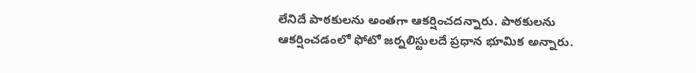లేనిదే పాఠకులను అంతగా ఆకర్షించదన్నారు. పాఠకులను ఆకర్షించడంలో ఫోటో జర్నలిస్టులదే ప్రధాన భూమిక అన్నారు.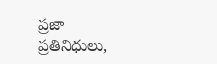ప్రజా ప్రతినిధులు,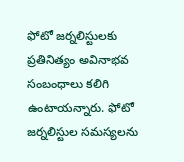ఫోటో జర్నలిస్టులకు ప్రతినిత్యం అవినాభవ సంబంధాలు కలిగి ఉంటాయన్నారు. ఫోటో జర్నలిస్టుల సమస్యలను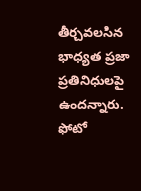తీర్చవలసిన భాధ్యత ప్రజా ప్రతినిధులపై ఉందన్నారు. ఫోటో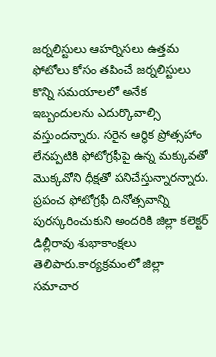జర్నలిస్టులు ఆహర్నిసలు ఉత్తమ ఫోటోలు కోసం తపించే జర్నలిస్టులు కొన్ని సమయాలలో అనేక ఇబ్బందులను ఎదుర్కొవాల్సి వస్తుందన్నారు. సరైన ఆర్థిక ప్రోత్సహాం లేనప్పటికి ఫోటోగ్రఫీపై ఉన్న మక్కువతో మొక్కవోని ధీక్షతో పనిచేస్తున్నారన్నారు. ప్రపంచ ఫోటోగ్రఫీ దినోత్సవాన్ని పురస్కరించుకుని అందరికి జిల్లా కలెక్టర్ డిల్లీరావు శుభాకాంక్షలు తెలిపారు.కార్యక్రమంలో జిల్లా సమాచార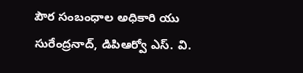పౌర సంబంధాల అధికారి యు సురేంద్రనాద్, డిపిఆర్వో ఎస్. వి.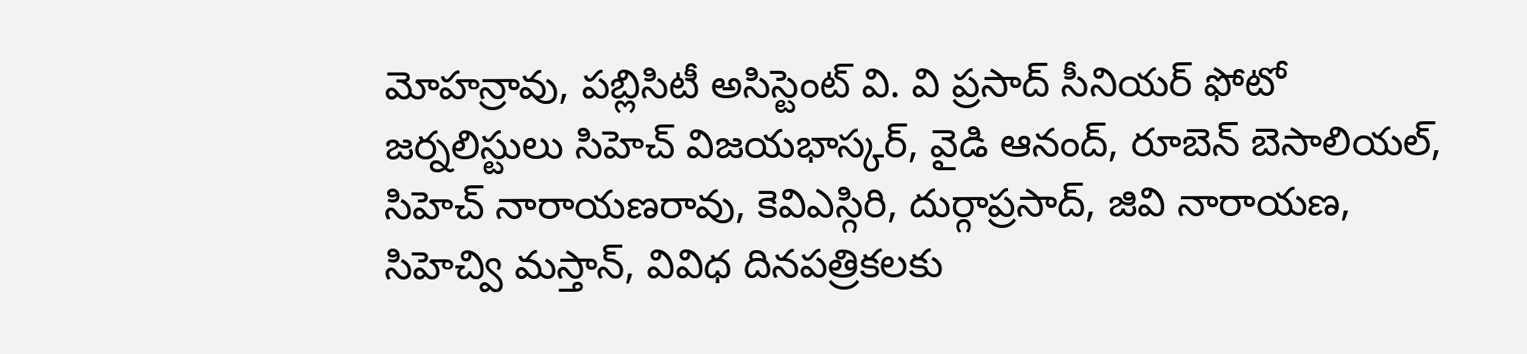మోహన్రావు, పబ్లిసిటీ అసిస్టెంట్ వి. వి ప్రసాద్ సీనియర్ ఫోటో జర్నలిస్టులు సిహెచ్ విజయభాస్కర్, వైడి ఆనంద్, రూబెన్ బెసాలియల్, సిహెచ్ నారాయణరావు, కెవిఎస్గిరి, దుర్గాప్రసాద్, జివి నారాయణ, సిహెచ్వి మస్తాన్, వివిధ దినపత్రికలకు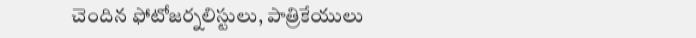చెందిన ఫోటోజర్నలిస్టులు, పాత్రికేయులు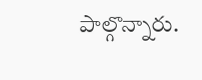పాల్గొన్నారు.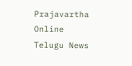Prajavartha Online Telugu News